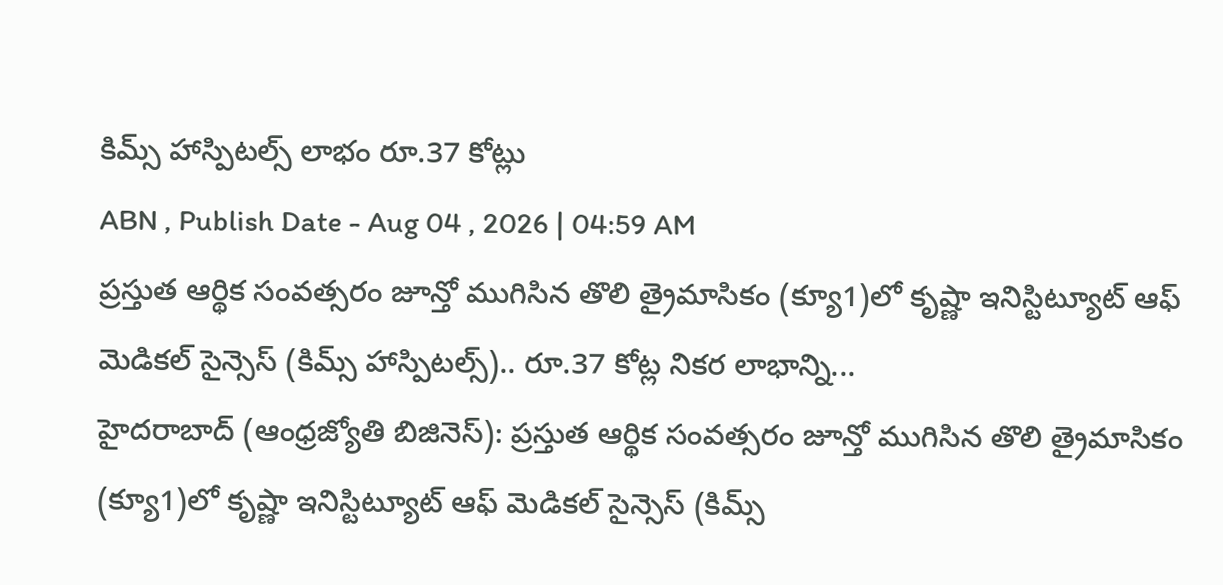కిమ్స్ హాస్పిటల్స్ లాభం రూ.37 కోట్లు
ABN , Publish Date - Aug 04 , 2026 | 04:59 AM
ప్రస్తుత ఆర్థిక సంవత్సరం జూన్తో ముగిసిన తొలి త్రైమాసికం (క్యూ1)లో కృష్ణా ఇనిస్టిట్యూట్ ఆఫ్ మెడికల్ సైన్సెస్ (కిమ్స్ హాస్పిటల్స్).. రూ.37 కోట్ల నికర లాభాన్ని...
హైదరాబాద్ (ఆంధ్రజ్యోతి బిజినెస్): ప్రస్తుత ఆర్థిక సంవత్సరం జూన్తో ముగిసిన తొలి త్రైమాసికం (క్యూ1)లో కృష్ణా ఇనిస్టిట్యూట్ ఆఫ్ మెడికల్ సైన్సెస్ (కిమ్స్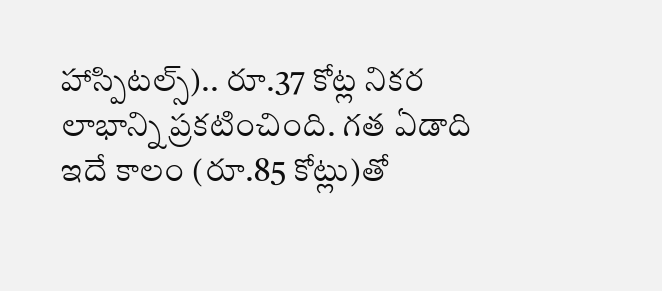హాస్పిటల్స్).. రూ.37 కోట్ల నికర లాభాన్ని ప్రకటించింది. గత ఏడాది ఇదే కాలం (రూ.85 కోట్లు)తో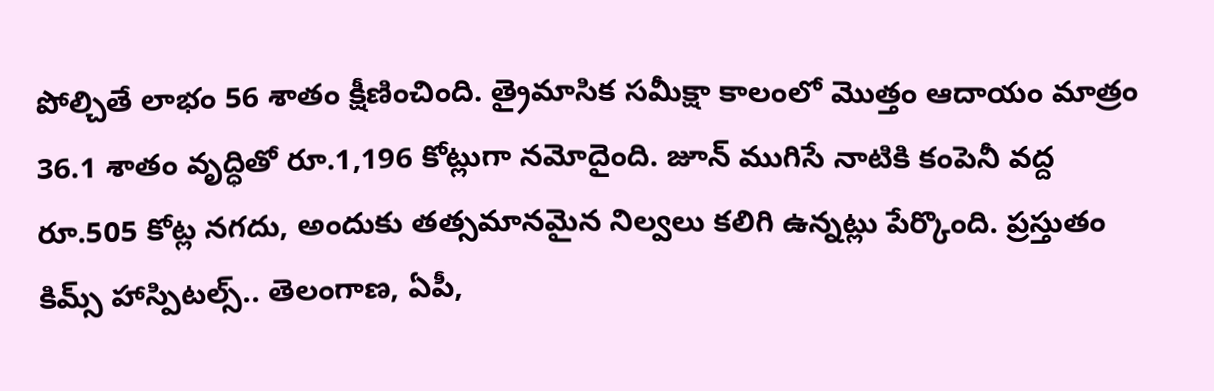పోల్చితే లాభం 56 శాతం క్షీణించింది. త్రైమాసిక సమీక్షా కాలంలో మొత్తం ఆదాయం మాత్రం 36.1 శాతం వృద్ధితో రూ.1,196 కోట్లుగా నమోదైంది. జూన్ ముగిసే నాటికి కంపెనీ వద్ద రూ.505 కోట్ల నగదు, అందుకు తత్సమానమైన నిల్వలు కలిగి ఉన్నట్లు పేర్కొంది. ప్రస్తుతం కిమ్స్ హాస్పిటల్స్.. తెలంగాణ, ఏపీ,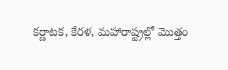కర్ణాటక, కేరళ, మహారాష్ట్రల్లో మొత్తం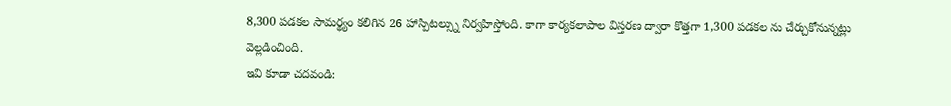8,300 పడకల సామర్థ్యం కలిగిన 26 హాస్పిటల్స్ను నిర్వహిస్తోంది. కాగా కార్యకలాపాల విస్తరణ ద్వారా కొత్తగా 1,300 పడకల ను చేర్చుకోనున్నట్లు వెల్లడించింది.
ఇవి కూడా చదవండి: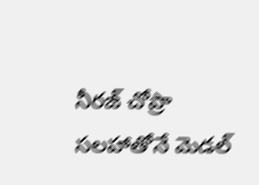నీరజ్ చోప్రా సలహాతోనే మెడల్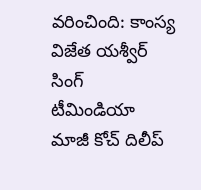వరించింది: కాంస్య విజేత యశ్వీర్ సింగ్
టీమిండియా మాజీ కోచ్ దిలీప్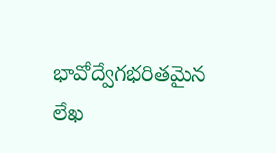భావోద్వేగభరితమైన లేఖ